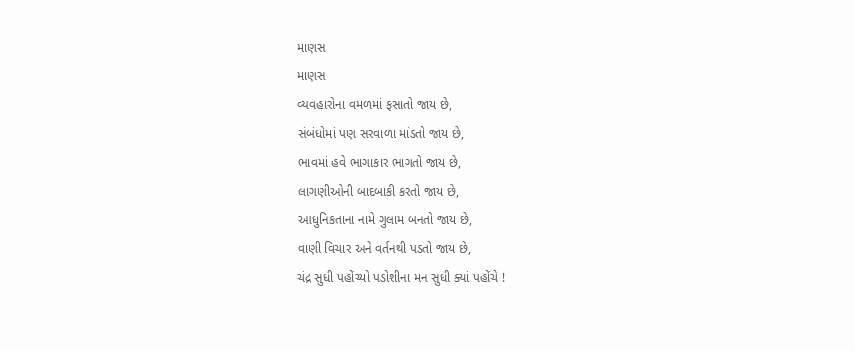માણસ
માણસ
વ્યવહારોના વમળમાં ફસાતો જાય છે,
સંબંધોમાં પણ સરવાળા માંડતો જાય છે,
ભાવમાં હવે ભાગાકાર ભાગતો જાય છે,
લાગણીઓની બાદબાકી કરતો જાય છે,
આધુનિકતાના નામે ગુલામ બનતો જાય છે,
વાણી વિચાર અને વર્તનથી પડતો જાય છે,
ચંદ્ર સુધી પહોંચ્યો પડોશીના મન સુધી ક્યાં પહોંચે !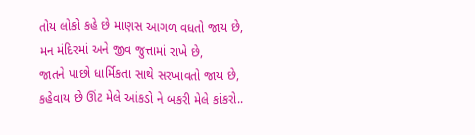તોય લોકો કહે છે માણસ આગળ વધતો જાય છે,
મન મંદિરમાં અને જીવ જુત્તામાં રાખે છે,
જાતને પાછો ધાર્મિકતા સાથે સરખાવતો જાય છે,
કહેવાય છે ઊંટ મેલે આંકડો ને બકરી મેલે કાંકરો..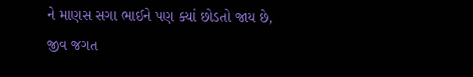ને માણસ સગા ભાઈને પણ ક્યાં છોડતો જાય છે,
જીવ જગત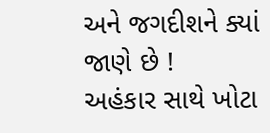અને જગદીશને ક્યાં જાણે છે !
અહંકાર સાથે ખોટા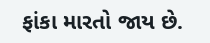ફાંકા મારતો જાય છે.